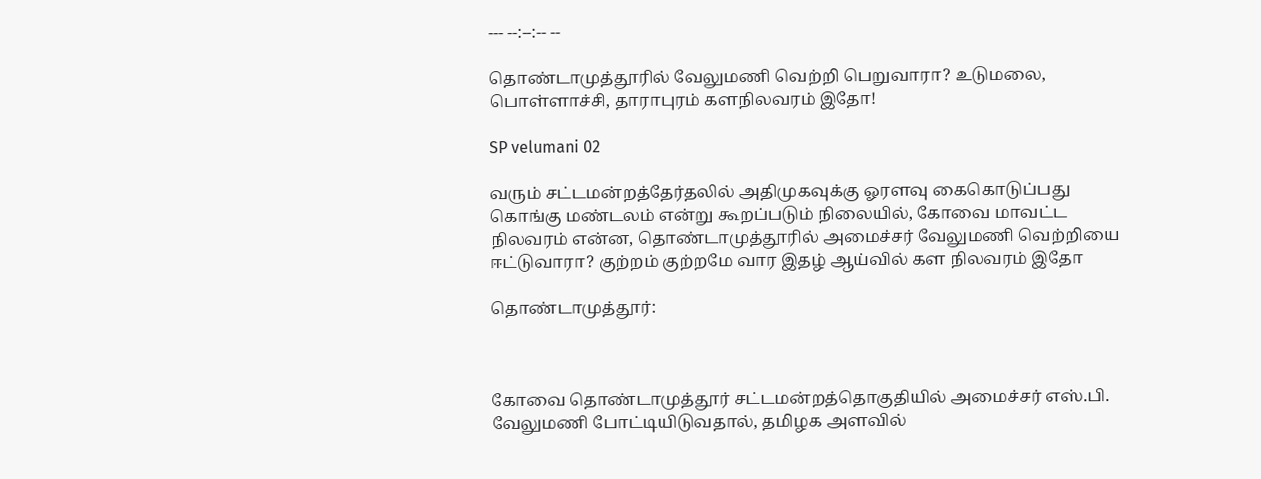--- --:--:-- --

தொண்டாமுத்தூரில் வேலுமணி வெற்றி பெறுவாரா? உடுமலை, பொள்ளாச்சி, தாராபுரம் களநிலவரம் இதோ!

SP velumani 02

வரும் சட்டமன்றத்தேர்தலில் அதிமுகவுக்கு ஓரளவு கைகொடுப்பது கொங்கு மண்டலம் என்று கூறப்படும் நிலையில், கோவை மாவட்ட நிலவரம் என்ன, தொண்டாமுத்தூரில் அமைச்சர் வேலுமணி வெற்றியை ஈட்டுவாரா? குற்றம் குற்றமே வார இதழ் ஆய்வில் கள நிலவரம் இதோ

தொண்டாமுத்தூர்:



கோவை தொண்டாமுத்தூர் சட்டமன்றத்தொகுதியில் அமைச்சர் எஸ்.பி. வேலுமணி போட்டியிடுவதால், தமிழக அளவில்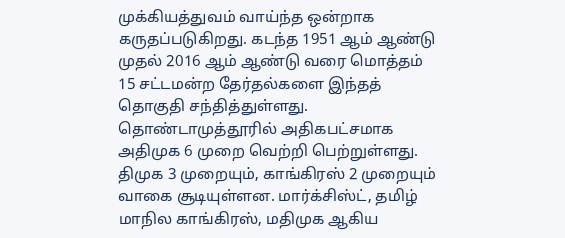முக்கியத்துவம் வாய்ந்த ஒன்றாக கருதப்படுகிறது. கடந்த 1951 ஆம் ஆண்டு முதல் 2016 ஆம் ஆண்டு வரை மொத்தம் 15 சட்டமன்ற தேர்தல்களை இந்தத் தொகுதி சந்தித்துள்ளது. தொண்டாமுத்தூரில் அதிகபட்சமாக அதிமுக 6 முறை வெற்றி பெற்றுள்ளது. திமுக 3 முறையும், காங்கிரஸ் 2 முறையும் வாகை சூடியுள்ளன. மார்க்சிஸ்ட், தமிழ் மாநில காங்கிரஸ், மதிமுக ஆகிய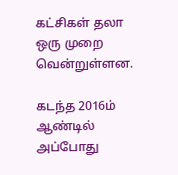கட்சிகள் தலா ஒரு முறை வென்றுள்ளன.

கடந்த 2016ம் ஆண்டில் அப்போது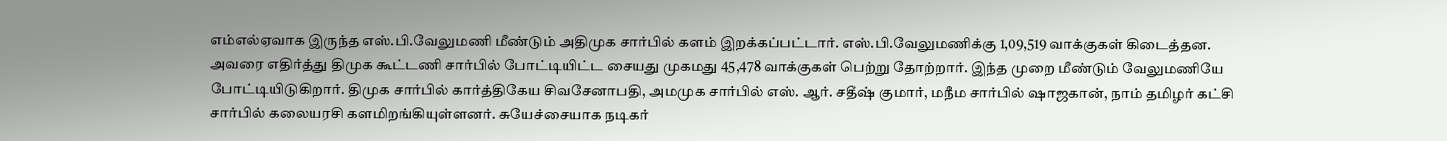எம்எல்ஏவாக இருந்த எஸ்.பி.வேலுமணி மீண்டும் அதிமுக சார்பில் களம் இறக்கப்பட்டார். எஸ்.பி.வேலுமணிக்கு 1,09,519 வாக்குகள் கிடைத்தன. அவரை எதிர்த்து திமுக கூட்டணி சார்பில் போட்டியிட்ட சையது முகமது 45,478 வாக்குகள் பெற்று தோற்றார். இந்த முறை மீண்டும் வேலுமணியே போட்டியிடுகிறார். திமுக சார்பில் கார்த்திகேய சிவசேனாபதி, அமமுக சார்பில் எஸ். ஆர். சதீஷ் குமார், மநீம சார்பில் ஷாஜகான், நாம் தமிழர் கட்சி சார்பில் கலையரசி களமிறங்கியுள்ளனர். சுயேச்சையாக நடிகர்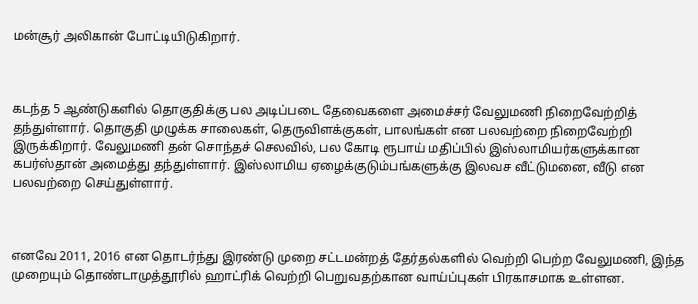மன்சூர் அலிகான் போட்டியிடுகிறார்.



கடந்த 5 ஆண்டுகளில் தொகுதிக்கு பல அடிப்படை தேவைகளை அமைச்சர் வேலுமணி நிறைவேற்றித் தந்துள்ளார். தொகுதி முழுக்க சாலைகள், தெருவிளக்குகள், பாலங்கள் என பலவற்றை நிறைவேற்றி இருக்கிறார். வேலுமணி தன் சொந்தச் செலவில், பல கோடி ரூபாய் மதிப்பில் இஸ்லாமியர்களுக்கான கபர்ஸ்தான் அமைத்து தந்துள்ளார். இஸ்லாமிய ஏழைக்குடும்பங்களுக்கு இலவச வீட்டுமனை, வீடு என பலவற்றை செய்துள்ளார்.



எனவே 2011, 2016 என தொடர்ந்து இரண்டு முறை சட்டமன்றத் தேர்தல்களில் வெற்றி பெற்ற வேலுமணி, இந்த முறையும் தொண்டாமுத்தூரில் ஹாட்ரிக் வெற்றி பெறுவதற்கான வாய்ப்புகள் பிரகாசமாக உள்ளன.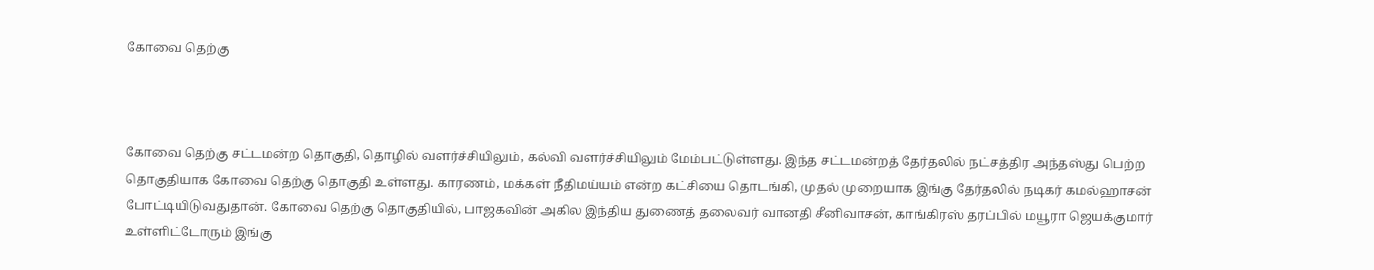கோவை தெற்கு



கோவை தெற்கு சட்டமன்ற தொகுதி, தொழில் வளர்ச்சியிலும், கல்வி வளர்ச்சியிலும் மேம்பட்டுள்ளது. இந்த சட்டமன்றத் தேர்தலில் நட்சத்திர அந்தஸ்து பெற்ற தொகுதியாக கோவை தெற்கு தொகுதி உள்ளது. காரணம், மக்கள் நீதிமய்யம் என்ற கட்சியை தொடங்கி, முதல் முறையாக இங்கு தேர்தலில் நடிகர் கமல்ஹாசன் போட்டியிடுவதுதான். கோவை தெற்கு தொகுதியில், பாஜகவின் அகில இந்திய துணைத் தலைவர் வானதி சீனிவாசன், காங்கிரஸ் தரப்பில் மயூரா ஜெயக்குமார் உள்ளிட்டோரும் இங்கு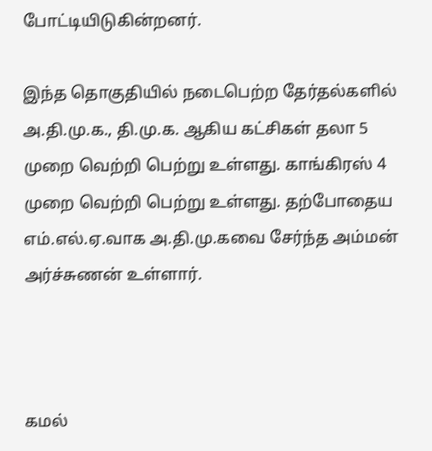போட்டியிடுகின்றனர்.

இந்த தொகுதியில் நடைபெற்ற தேர்தல்களில் அ.தி.மு.க., தி.மு.க. ஆகிய கட்சிகள் தலா 5 முறை வெற்றி பெற்று உள்ளது. காங்கிரஸ் 4 முறை வெற்றி பெற்று உள்ளது. தற்போதைய எம்.எல்.ஏ.வாக அ.தி.மு.கவை சேர்ந்த அம்மன் அர்ச்சுணன் உள்ளார்.



கமல்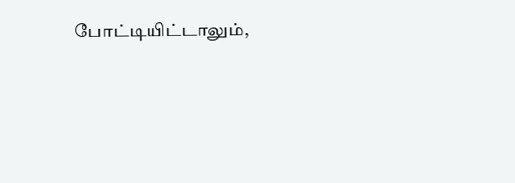போட்டியிட்டாலும்,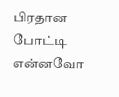பிரதான போட்டி என்னவோ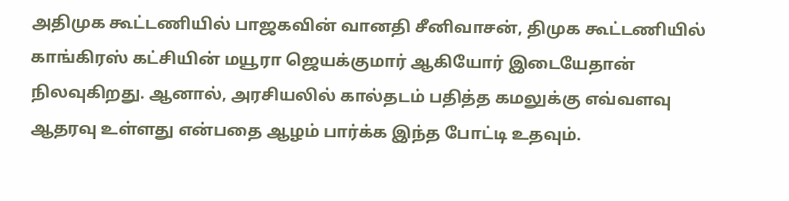அதிமுக கூட்டணியில் பாஜகவின் வானதி சீனிவாசன், திமுக கூட்டணியில் காங்கிரஸ் கட்சியின் மயூரா ஜெயக்குமார் ஆகியோர் இடையேதான் நிலவுகிறது. ஆனால், அரசியலில் கால்தடம் பதித்த கமலுக்கு எவ்வளவு ஆதரவு உள்ளது என்பதை ஆழம் பார்க்க இந்த போட்டி உதவும்.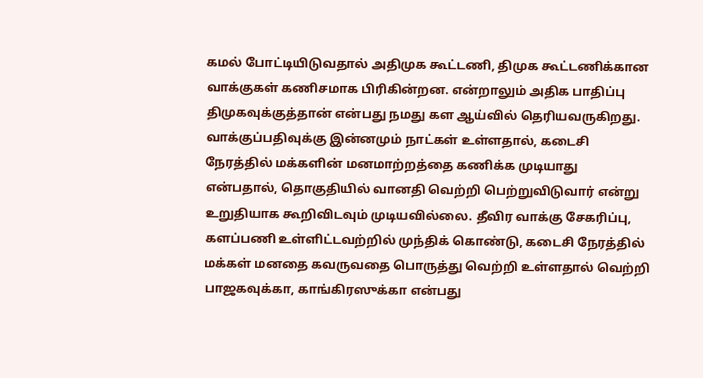கமல் போட்டியிடுவதால் அதிமுக கூட்டணி, திமுக கூட்டணிக்கான வாக்குகள் கணிசமாக பிரிகின்றன. என்றாலும் அதிக பாதிப்பு திமுகவுக்குத்தான் என்பது நமது கள ஆய்வில் தெரியவருகிறது. வாக்குப்பதிவுக்கு இன்னமும் நாட்கள் உள்ளதால், கடைசி நேரத்தில் மக்களின் மனமாற்றத்தை கணிக்க முடியாது என்பதால், தொகுதியில் வானதி வெற்றி பெற்றுவிடுவார் என்று உறுதியாக கூறிவிடவும் முடியவில்லை. தீவிர வாக்கு சேகரிப்பு, களப்பணி உள்ளிட்டவற்றில் முந்திக் கொண்டு, கடைசி நேரத்தில் மக்கள் மனதை கவருவதை பொருத்து வெற்றி உள்ளதால் வெற்றி பாஜகவுக்கா, காங்கிரஸுக்கா என்பது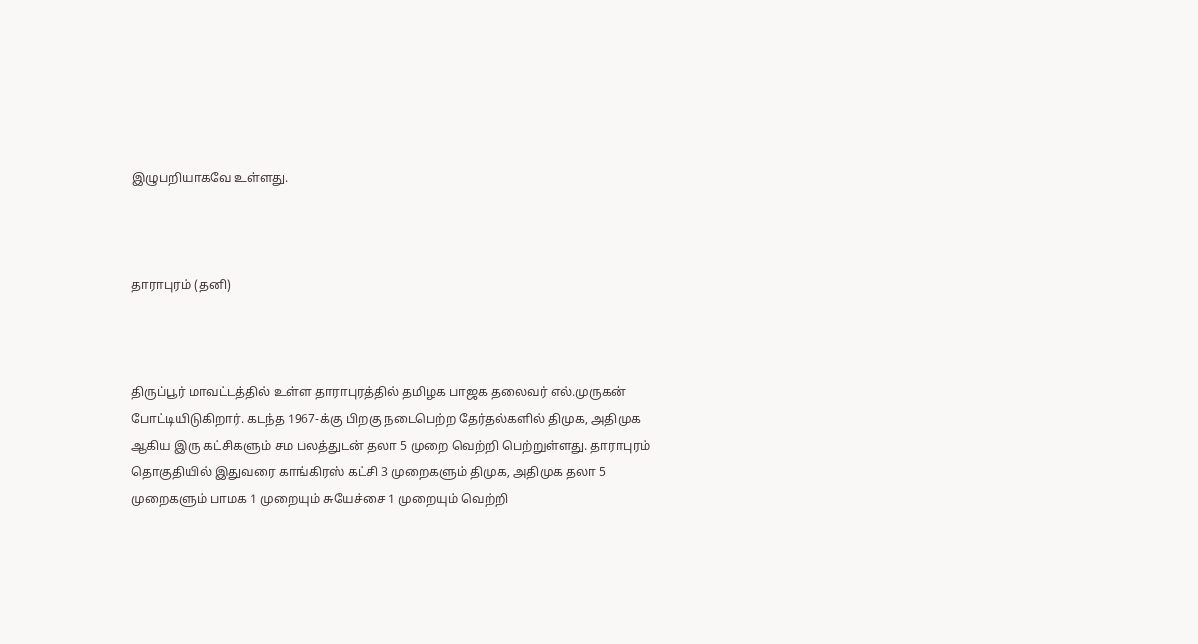இழுபறியாகவே உள்ளது.



தாராபுரம் (தனி)



திருப்பூர் மாவட்டத்தில் உள்ள தாராபுரத்தில் தமிழக பாஜக தலைவர் எல்.முருகன் போட்டியிடுகிறார். கடந்த 1967-க்கு பிறகு நடைபெற்ற தேர்தல்களில் திமுக, அதிமுக ஆகிய இரு கட்சிகளும் சம பலத்துடன் தலா 5 முறை வெற்றி பெற்றுள்ளது. தாராபுரம் தொகுதியில் இதுவரை காங்கிரஸ் கட்சி 3 முறைகளும் திமுக, அதிமுக தலா 5 முறைகளும் பாமக 1 முறையும் சுயேச்சை 1 முறையும் வெற்றி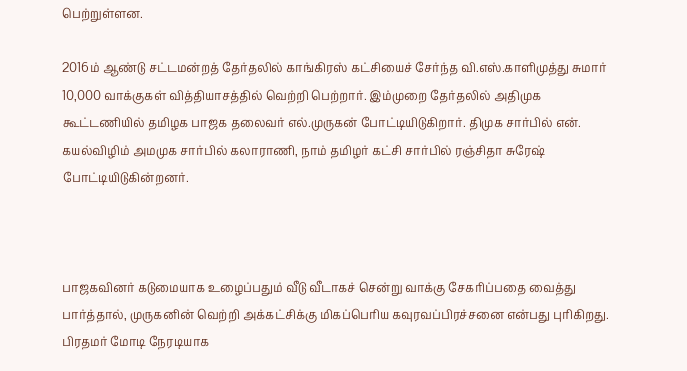பெற்றுள்ளன.

2016ம் ஆண்டு சட்டமன்றத் தேர்தலில் காங்கிரஸ் கட்சியைச் சேர்ந்த வி.எஸ்.காளிமுத்து சுமார் 10,000 வாக்குகள் வித்தியாசத்தில் வெற்றி பெற்றார். இம்முறை தேர்தலில் அதிமுக கூட்டணியில் தமிழக பாஜக தலைவர் எல்.முருகன் போட்டியிடுகிறார். திமுக சார்பில் என். கயல்விழிம் அமமுக சார்பில் கலாராணி, நாம் தமிழர் கட்சி சார்பில் ரஞ்சிதா சுரேஷ் போட்டியிடுகின்றனர்.



பாஜகவினர் கடுமையாக உழைப்பதும் வீடு வீடாகச் சென்று வாக்கு சேகரிப்பதை வைத்து பார்த்தால், முருகனின் வெற்றி அக்கட்சிக்கு மிகப்பெரிய கவுரவப்பிரச்சனை என்பது புரிகிறது. பிரதமர் மோடி நேரடியாக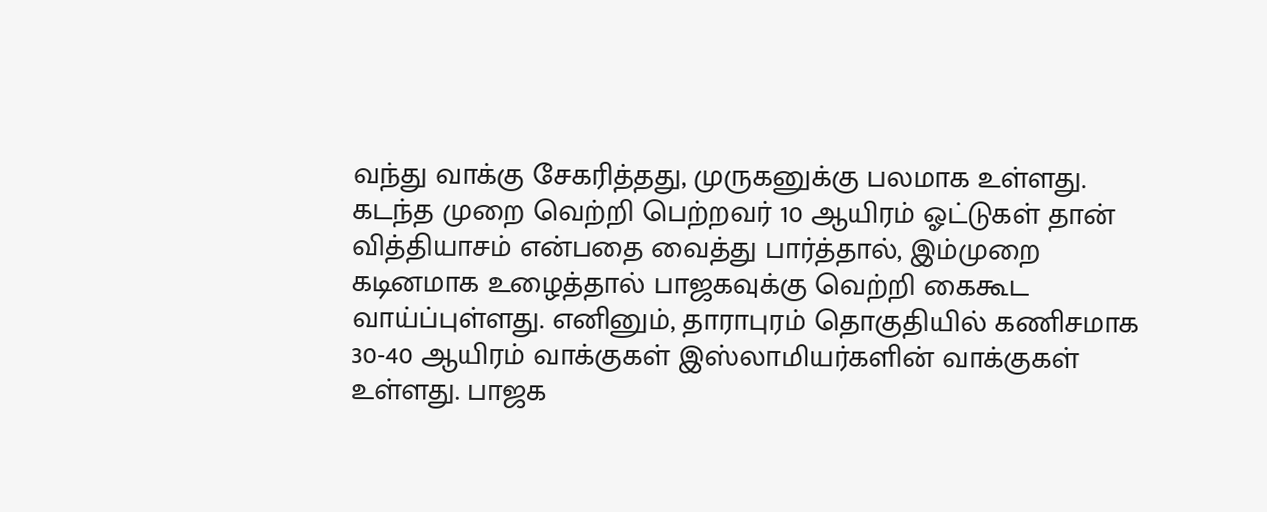வந்து வாக்கு சேகரித்தது, முருகனுக்கு பலமாக உள்ளது. கடந்த முறை வெற்றி பெற்றவர் 10 ஆயிரம் ஓட்டுகள் தான் வித்தியாசம் என்பதை வைத்து பார்த்தால், இம்முறை கடினமாக உழைத்தால் பாஜகவுக்கு வெற்றி கைகூட வாய்ப்புள்ளது. எனினும், தாராபுரம் தொகுதியில் கணிசமாக 30-40 ஆயிரம் வாக்குகள் இஸ்லாமியர்களின் வாக்குகள் உள்ளது. பாஜக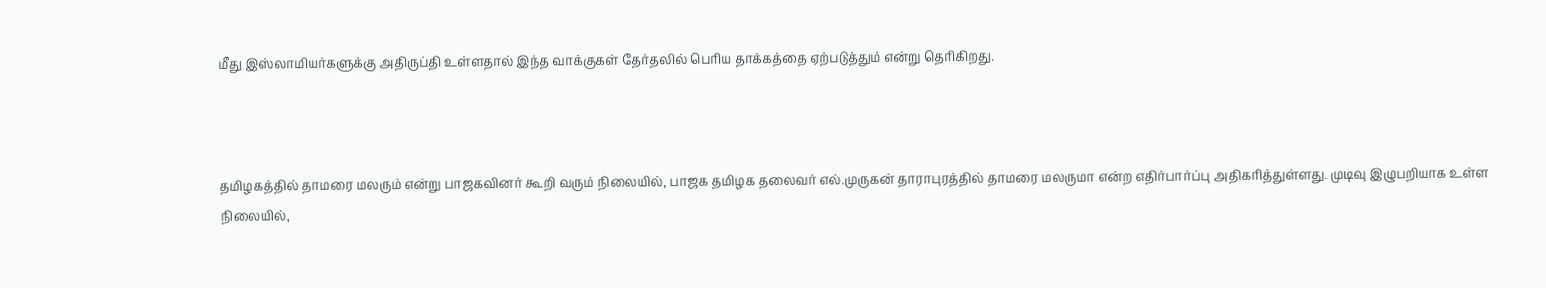மீது இஸ்லாமியர்களுக்கு அதிருப்தி உள்ளதால் இந்த வாக்குகள் தேர்தலில் பெரிய தாக்கத்தை ஏற்படுத்தும் என்று தெரிகிறது.



தமிழகத்தில் தாமரை மலரும் என்று பாஜகவினர் கூறி வரும் நிலையில், பாஜக தமிழக தலைவர் எல்.முருகன் தாராபுரத்தில் தாமரை மலருமா என்ற எதிர்பார்ப்பு அதிகரித்துள்ளது. முடிவு இழுபறியாக உள்ள நிலையில்,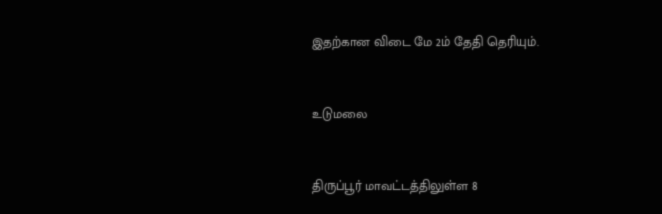இதற்கான விடை மே 2ம் தேதி தெரியும்.



உடுமலை



திருப்பூர் மாவட்டத்திலுள்ள 8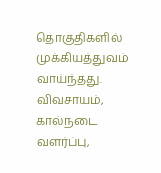தொகுதிகளில் முக்கியத்துவம் வாய்ந்தது. விவசாயம், கால்நடை வளர்ப்பு,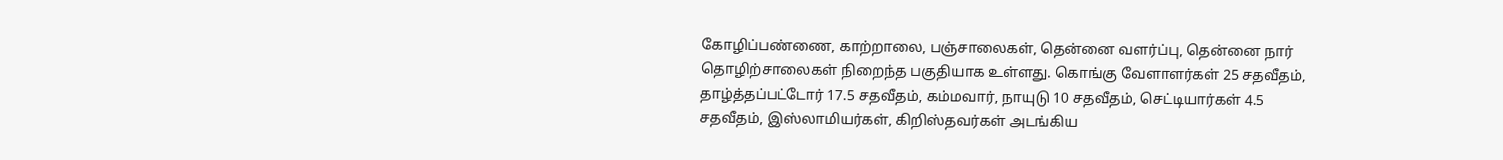கோழிப்பண்ணை, காற்றாலை, பஞ்சாலைகள், தென்னை வளர்ப்பு, தென்னை நார் தொழிற்சாலைகள் நிறைந்த பகுதியாக உள்ளது. கொங்கு வேளாளர்கள் 25 சதவீதம், தாழ்த்தப்பட்டோர் 17.5 சதவீதம், கம்மவார், நாயுடு 10 சதவீதம், செட்டியார்கள் 4.5 சதவீதம், இஸ்லாமியர்கள், கிறிஸ்தவர்கள் அடங்கிய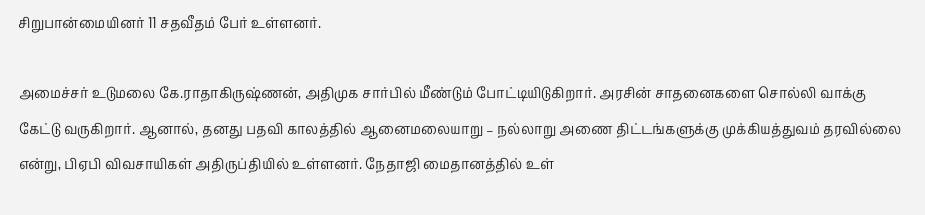சிறுபான்மையினர் 11 சதவீதம் பேர் உள்ளனர்.

அமைச்சர் உடுமலை கே.ராதாகிருஷ்ணன், அதிமுக சார்பில் மீண்டும் போட்டியிடுகிறார். அரசின் சாதனைகளை சொல்லி வாக்கு கேட்டு வருகிறார். ஆனால், தனது பதவி காலத்தில் ஆனைமலையாறு – நல்லாறு அணை திட்டங்களுக்கு முக்கியத்துவம் தரவில்லை என்று, பிஏபி விவசாயிகள் அதிருப்தியில் உள்ளனர். நேதாஜி மைதானத்தில் உள்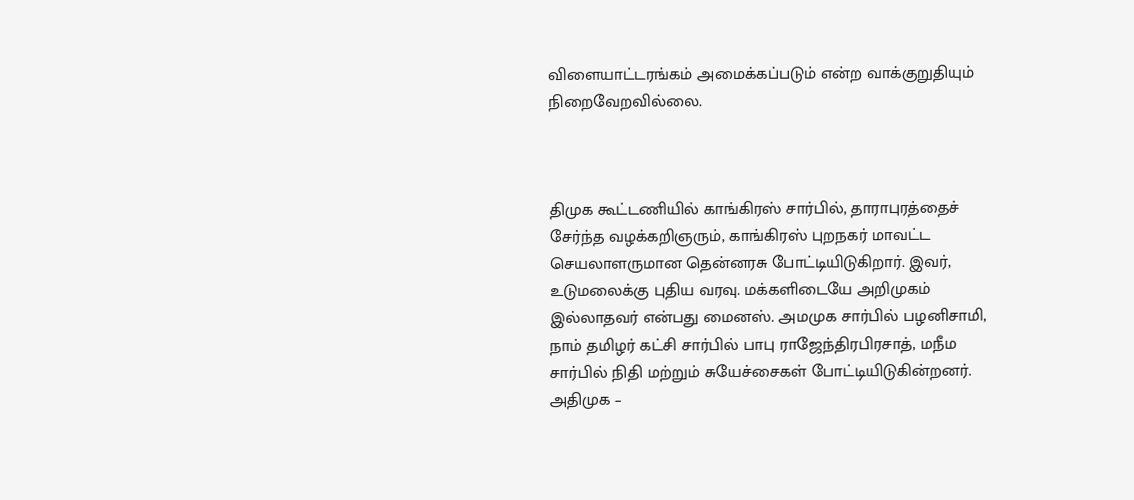விளையாட்டரங்கம் அமைக்கப்படும் என்ற வாக்குறுதியும் நிறைவேறவில்லை.



திமுக கூட்டணியில் காங்கிரஸ் சார்பில், தாராபுரத்தைச் சேர்ந்த வழக்கறிஞரும், காங்கிரஸ் புறநகர் மாவட்ட செயலாளருமான தென்னரசு போட்டியிடுகிறார். இவர், உடுமலைக்கு புதிய வரவு. மக்களிடையே அறிமுகம் இல்லாதவர் என்பது மைனஸ். அமமுக சார்பில் பழனிசாமி, நாம் தமிழர் கட்சி சார்பில் பாபு ராஜேந்திரபிரசாத், மநீம சார்பில் நிதி மற்றும் சுயேச்சைகள் போட்டியிடுகின்றனர். அதிமுக –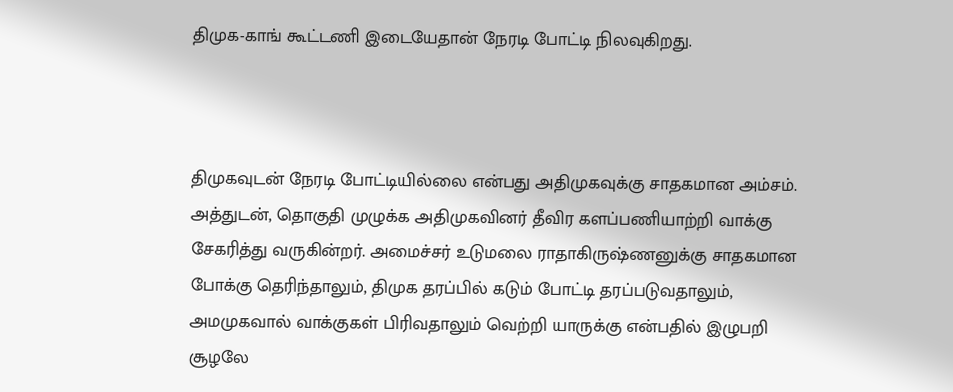திமுக-காங் கூட்டணி இடையேதான் நேரடி போட்டி நிலவுகிறது.



திமுகவுடன் நேரடி போட்டியில்லை என்பது அதிமுகவுக்கு சாதகமான அம்சம். அத்துடன், தொகுதி முழுக்க அதிமுகவினர் தீவிர களப்பணியாற்றி வாக்கு சேகரித்து வருகின்றர். அமைச்சர் உடுமலை ராதாகிருஷ்ணனுக்கு சாதகமான போக்கு தெரிந்தாலும், திமுக தரப்பில் கடும் போட்டி தரப்படுவதாலும், அமமுகவால் வாக்குகள் பிரிவதாலும் வெற்றி யாருக்கு என்பதில் இழுபறி சூழலே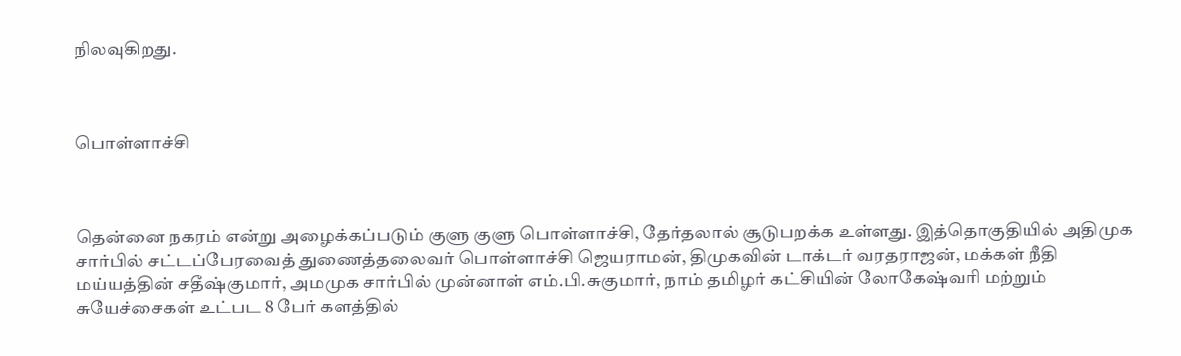நிலவுகிறது.



பொள்ளாச்சி



தென்னை நகரம் என்று அழைக்கப்படும் குளு குளு பொள்ளாச்சி, தேர்தலால் சூடுபறக்க உள்ளது. இத்தொகுதியில் அதிமுக சார்பில் சட்டப்பேரவைத் துணைத்தலைவர் பொள்ளாச்சி ஜெயராமன், திமுகவின் டாக்டர் வரதராஜன், மக்கள் நீதி மய்யத்தின் சதீஷ்குமார், அமமுக சார்பில் முன்னாள் எம்.பி.சுகுமார், நாம் தமிழர் கட்சியின் லோகேஷ்வரி மற்றும் சுயேச்சைகள் உட்பட 8 பேர் களத்தில்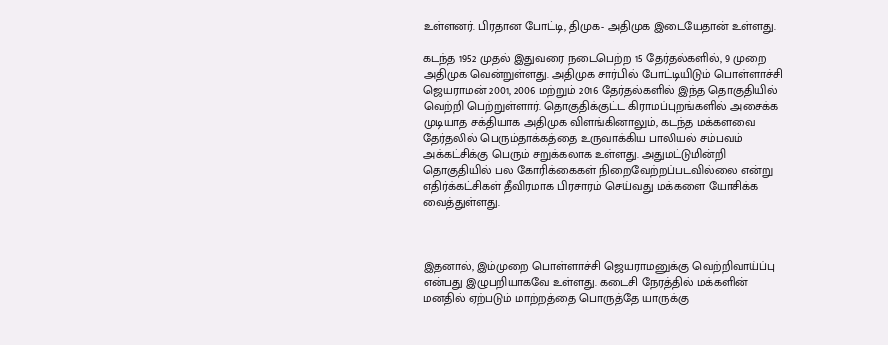உள்ளனர். பிரதான போட்டி, திமுக- அதிமுக இடையேதான் உள்ளது.

கடந்த 1952 முதல் இதுவரை நடைபெற்ற 15 தேர்தல்களில், 9 முறை அதிமுக வென்றுள்ளது. அதிமுக சார்பில் போட்டியிடும் பொள்ளாச்சி ஜெயராமன் 2001, 2006 மற்றும் 2016 தேர்தல்களில் இந்த தொகுதியில் வெற்றி பெற்றுள்ளார். தொகுதிக்குட்ட கிராமப்புறங்களில் அசைக்க முடியாத சக்தியாக அதிமுக விளங்கினாலும், கடந்த மக்களவை தேர்தலில் பெரும்தாக்கத்தை உருவாக்கிய பாலியல் சம்பவம் அக்கட்சிக்கு பெரும் சறுக்கலாக உள்ளது. அதுமட்டுமின்றி தொகுதியில் பல கோரிக்கைகள் நிறைவேற்றப்படவில்லை என்று எதிர்க்கட்சிகள் தீவிரமாக பிரசாரம் செய்வது மக்களை யோசிக்க வைத்துள்ளது.



இதனால், இம்முறை பொள்ளாச்சி ஜெயராமனுக்கு வெற்றிவாய்ப்பு என்பது இழுபறியாகவே உள்ளது. கடைசி நேரத்தில் மக்களின் மனதில் ஏற்படும் மாற்றத்தை பொருத்தே யாருக்கு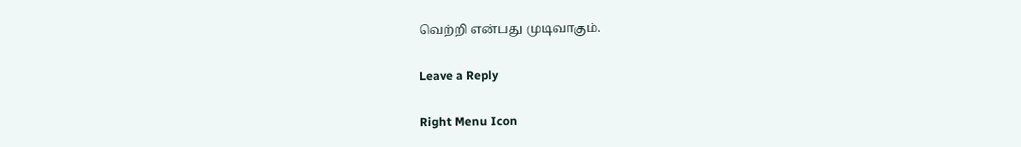வெற்றி என்பது முடிவாகும்.

Leave a Reply

Right Menu Icon